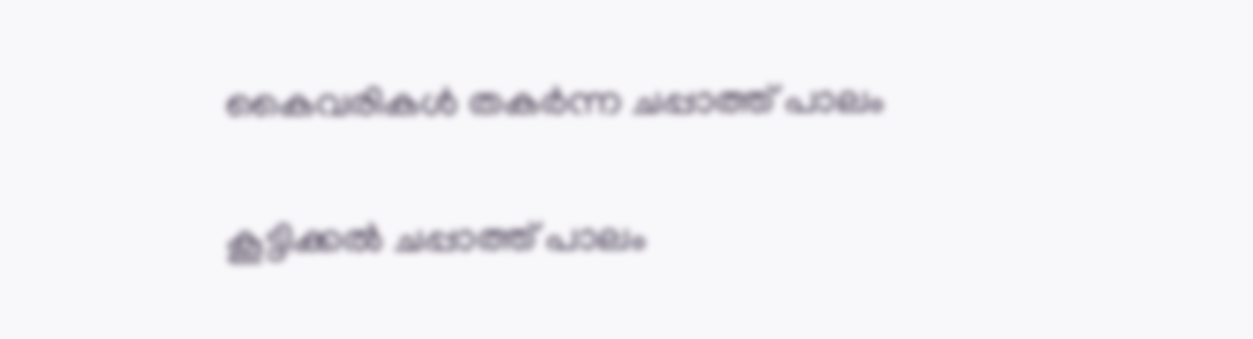കൈവരികൾ തകർന്ന ചപ്പാത്ത് പാലം

കൂട്ടിക്കൽ ചപ്പാത്ത് പാലം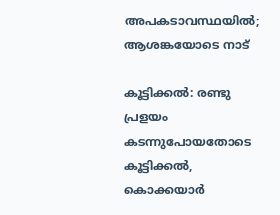അപകടാവസ്ഥയിൽ; ആശങ്കയോടെ നാട്

കൂട്ടിക്കൽ: രണ്ടു പ്രളയം കടന്നുപോയതോടെ കൂട്ടിക്കൽ, കൊക്കയാർ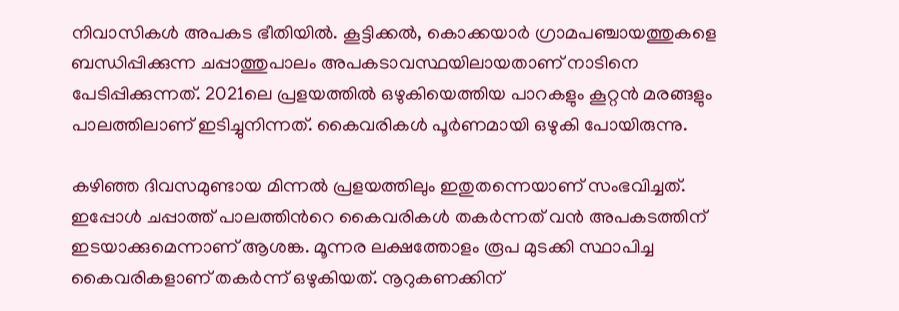നിവാസികൾ അപകട ഭീതിയിൽ. കൂട്ടിക്കൽ, കൊക്കയാർ ഗ്രാമപഞ്ചായത്തുകളെ ബന്ധിപ്പിക്കുന്ന ചപ്പാത്തുപാലം അപകടാവസ്ഥയിലായതാണ് നാടിനെ പേടിപ്പിക്കുന്നത്. 2021ലെ പ്രളയത്തിൽ ഒഴുകിയെത്തിയ പാറകളും കൂറ്റൻ മരങ്ങളും പാലത്തിലാണ് ഇടിച്ചുനിന്നത്. കൈവരികൾ പൂർണമായി ഒഴുകി പോയിരുന്നു.

കഴിഞ്ഞ ദിവസമുണ്ടായ മിന്നൽ പ്രളയത്തിലും ഇതുതന്നെയാണ് സംഭവിച്ചത്. ഇപ്പോൾ ചപ്പാത്ത് പാലത്തിന്‍റെ കൈവരികൾ തകർന്നത് വൻ അപകടത്തിന് ഇടയാക്കുമെന്നാണ് ആശങ്ക. മൂന്നര ലക്ഷത്തോളം രൂപ മുടക്കി സ്ഥാപിച്ച കൈവരികളാണ് തകർന്ന് ഒഴുകിയത്. നൂറുകണക്കിന്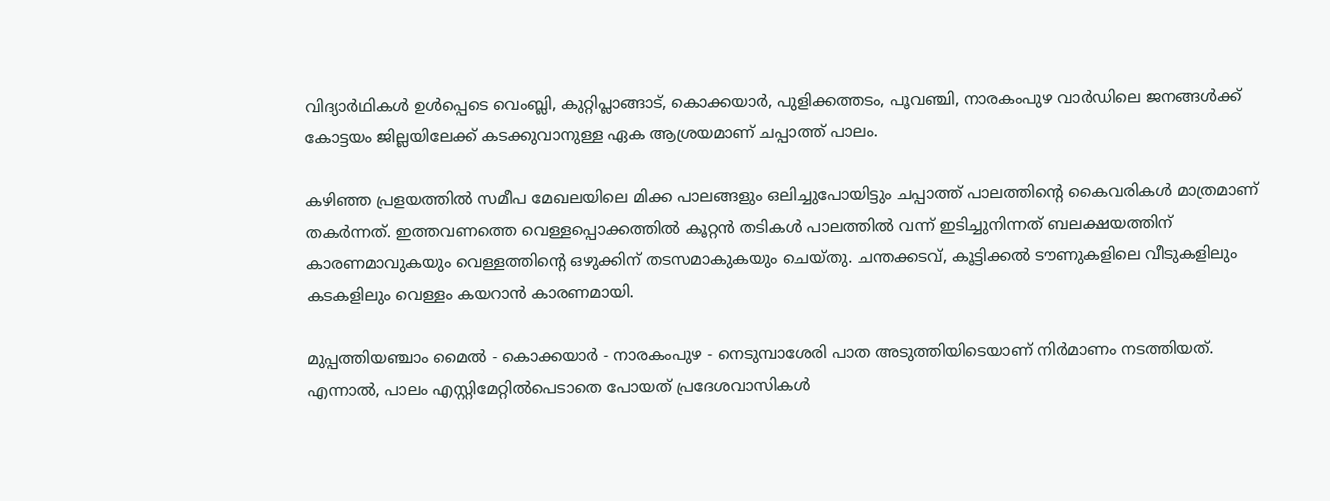വിദ്യാർഥികൾ ഉൾപ്പെടെ വെംബ്ലി, കുറ്റിപ്ലാങ്ങാട്, കൊക്കയാർ, പുളിക്കത്തടം, പൂവഞ്ചി, നാരകംപുഴ വാർഡിലെ ജനങ്ങൾക്ക് കോട്ടയം ജില്ലയിലേക്ക് കടക്കുവാനുള്ള ഏക ആശ്രയമാണ് ചപ്പാത്ത് പാലം.

കഴിഞ്ഞ പ്രളയത്തിൽ സമീപ മേഖലയിലെ മിക്ക പാലങ്ങളും ഒലിച്ചുപോയിട്ടും ചപ്പാത്ത് പാലത്തിന്‍റെ കൈവരികൾ മാത്രമാണ് തകർന്നത്. ഇത്തവണത്തെ വെള്ളപ്പൊക്കത്തിൽ കൂറ്റൻ തടികൾ പാലത്തിൽ വന്ന് ഇടിച്ചുനിന്നത് ബലക്ഷയത്തിന് കാരണമാവുകയും വെള്ളത്തിന്‍റെ ഒഴുക്കിന് തടസമാകുകയും ചെയ്തു. ചന്തക്കടവ്, കൂട്ടിക്കൽ ടൗണുകളിലെ വീടുകളിലും കടകളിലും വെള്ളം കയറാൻ കാരണമായി.

മുപ്പത്തിയഞ്ചാം മൈൽ - കൊക്കയാർ - നാരകംപുഴ - നെടുമ്പാശേരി പാത അടുത്തിയിടെയാണ് നിർമാണം നടത്തിയത്. എന്നാൽ, പാലം എസ്റ്റിമേറ്റിൽപെടാതെ പോയത് പ്രദേശവാസികൾ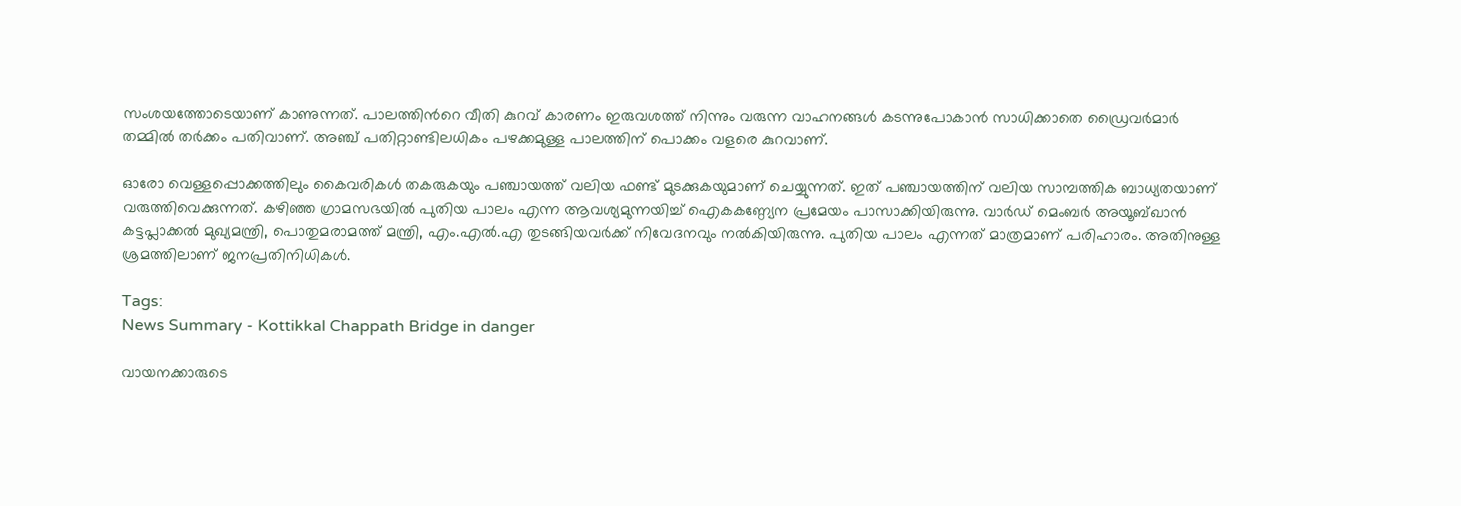സംശയത്തോടെയാണ് കാണുന്നത്. പാലത്തിന്‍റെ വീതി കുറവ് കാരണം ഇരുവശത്ത് നിന്നും വരുന്ന വാഹനങ്ങൾ കടന്നുപോകാൻ സാധിക്കാതെ ഡ്രൈവർമാർ തമ്മിൽ തർക്കം പതിവാണ്. അഞ്ച് പതിറ്റാണ്ടിലധികം പഴക്കമുള്ള പാലത്തിന് പൊക്കം വളരെ കുറവാണ്.

ഓരോ വെള്ളപ്പൊക്കത്തിലും കൈവരികൾ തകരുകയും പഞ്ചായത്ത് വലിയ ഫണ്ട് മുടക്കുകയുമാണ് ചെയ്യുന്നത്. ഇത് പഞ്ചായത്തിന് വലിയ സാമ്പത്തിക ബാധ‍്യതയാണ് വരുത്തിവെക്കുന്നത്. കഴിഞ്ഞ ഗ്രാമസഭയിൽ പുതിയ പാലം എന്ന ആവശ്യമുന്നയിച്ച് ഐകകണ്ഠ്യേന പ്രമേയം പാസാക്കിയിരുന്നു. വാർഡ് മെംബർ അയൂബ്ഖാൻ കട്ടപ്ലാക്കൽ മുഖ്യമന്ത്രി, പൊതുമരാമത്ത് മന്ത്രി, എം.എൽ.എ തുടങ്ങിയവർക്ക് നിവേദനവും നൽകിയിരുന്നു. പുതിയ പാലം എന്നത് മാത്രമാണ് പരിഹാരം. അതിനുള്ള ശ്രമത്തിലാണ് ജനപ്രതിനിധികൾ.

Tags:
News Summary - Kottikkal Chappath Bridge in danger

വായനക്കാരുടെ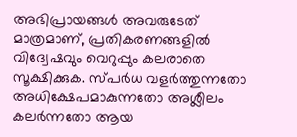അഭിപ്രായങ്ങള്‍ അവരുടേത് മാത്രമാണ്, പ്രതികരണങ്ങളിൽ വിദ്വേഷവും വെറുപ്പും കലരാതെ സൂക്ഷിക്കുക. സ്പർധ വളർത്തുന്നതോ അധിക്ഷേപമാകുന്നതോ അശ്ലീലം കലർന്നതോ ആയ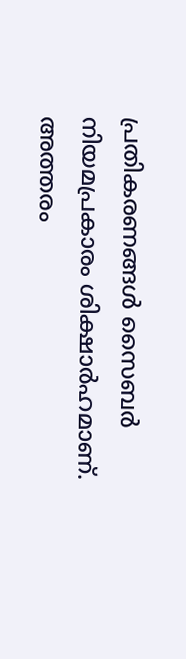പ്രതികരണങ്ങൾ സൈബർ നിയമപ്രകാരം ശിക്ഷാർഹമാണ്. അത്തരം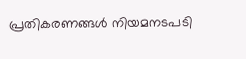പ്രതികരണങ്ങൾ നിയമനടപടി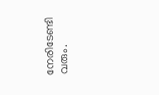നേരിടേണ്ടി വരും.